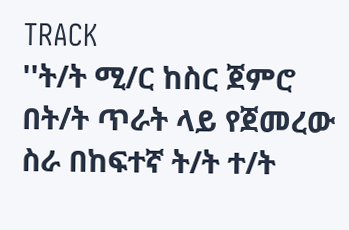TRACK
''ት/ት ሚ/ር ከስር ጀምሮ በት/ት ጥራት ላይ የጀመረው ስራ በከፍተኛ ት/ት ተ/ት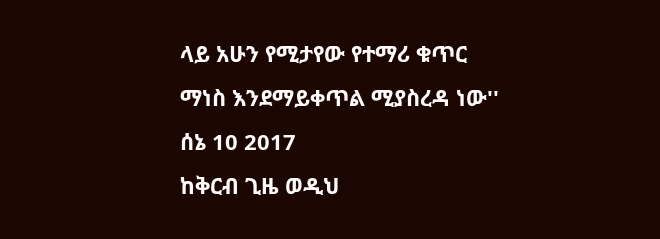ላይ አሁን የሚታየው የተማሪ ቁጥር ማነስ እንደማይቀጥል ሚያስረዳ ነው''
ሰኔ 10 2017
ከቅርብ ጊዜ ወዲህ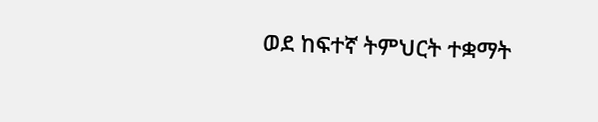ወደ ከፍተኛ ትምህርት ተቋማት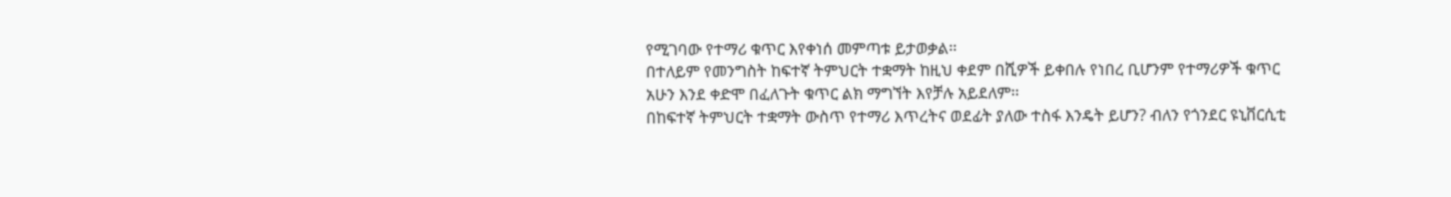የሚገባው የተማሪ ቁጥር እየቀነሰ መምጣቱ ይታወቃል፡፡
በተለይም የመንግስት ከፍተኛ ትምህርት ተቋማት ከዚህ ቀደም በሺዎች ይቀበሉ የነበረ ቢሆንም የተማሪዎች ቁጥር አሁን እንደ ቀድሞ በፈለጉት ቁጥር ልክ ማግኘት እየቻሉ አይደለም፡፡
በከፍተኛ ትምህርት ተቋማት ውስጥ የተማሪ እጥረትና ወደፊት ያለው ተስፋ እንዴት ይሆን? ብለን የጎንደር ዩኒቨርሲቲ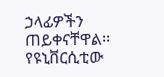ኃላፊዎችን ጠይቀናቸዋል፡፡
የዩኒቨርሲቲው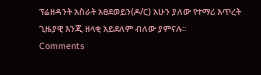ፕሬዘዳንት አስራት አፀደወይን(ዶ/ር) አሁን ያለው የተማሪ እጥረት ጊዜያዊ እንጂ ዘላቂ አይደለም ብለው ያምናሉ፡፡
Comments